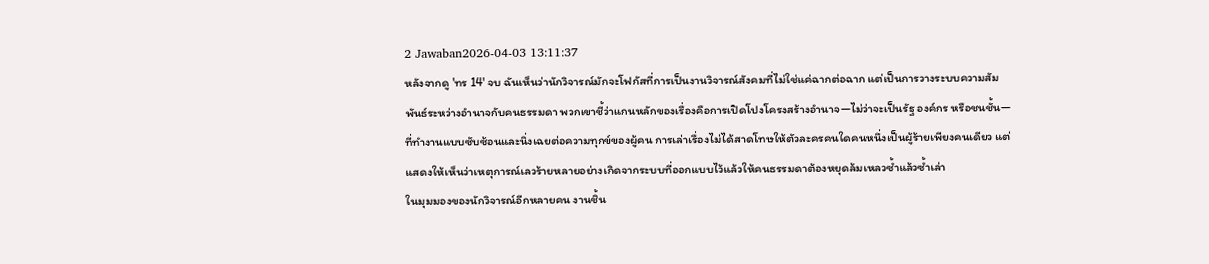2 Jawaban2026-04-03 13:11:37
หลังจากดู 'ทร 14' จบ ฉันเห็นว่านักวิจารณ์มักจะโฟกัสที่การเป็นงานวิจารณ์สังคมที่ไม่ใช่แค่ฉากต่อฉาก แต่เป็นการวางระบบความสัมพันธ์ระหว่างอำนาจกับคนธรรมดา พวกเขาชี้ว่าแกนหลักของเรื่องคือการเปิดโปงโครงสร้างอำนาจ—ไม่ว่าจะเป็นรัฐ องค์กร หรือชนชั้น—ที่ทำงานแบบซับซ้อนและนิ่งเฉยต่อความทุกข์ของผู้คน การเล่าเรื่องไม่ได้สาดโทษให้ตัวละครคนใดคนหนึ่งเป็นผู้ร้ายเพียงคนเดียว แต่แสดงให้เห็นว่าเหตุการณ์เลวร้ายหลายอย่างเกิดจากระบบที่ออกแบบไว้แล้วให้คนธรรมดาต้องหยุดล้มเหลวซ้ำแล้วซ้ำเล่า
ในมุมมองของนักวิจารณ์อีกหลายคน งานชิ้น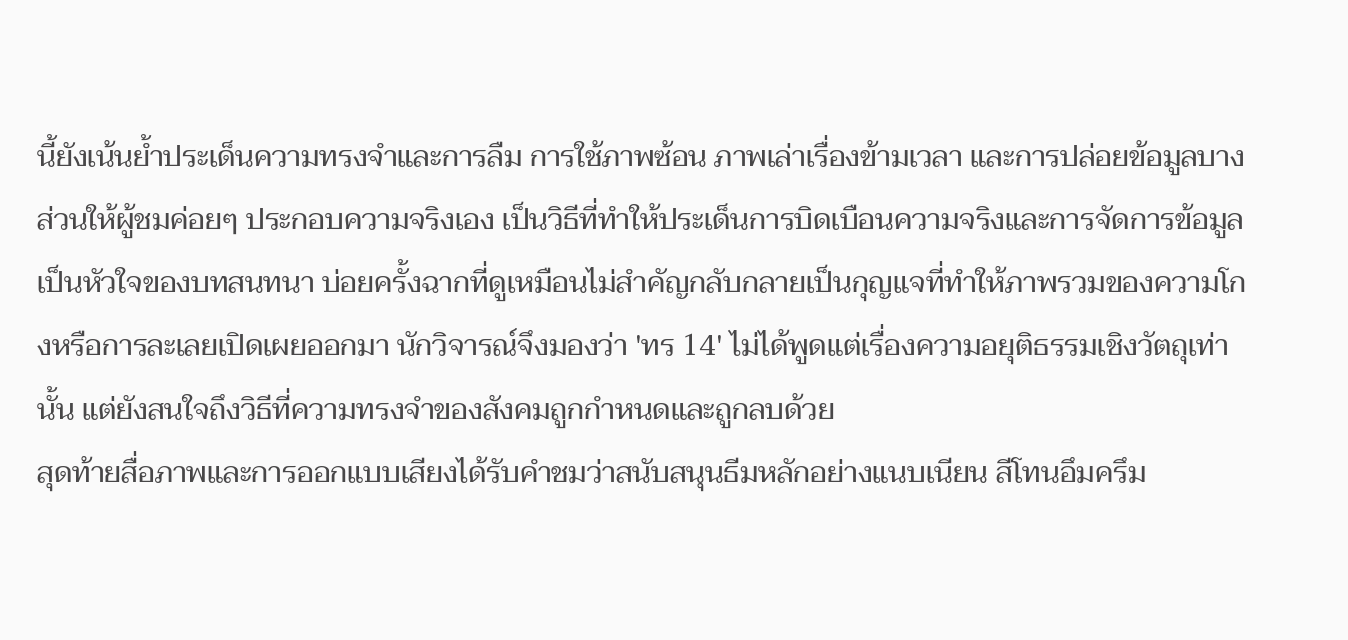นี้ยังเน้นย้ำประเด็นความทรงจำและการลืม การใช้ภาพซ้อน ภาพเล่าเรื่องข้ามเวลา และการปล่อยข้อมูลบางส่วนให้ผู้ชมค่อยๆ ประกอบความจริงเอง เป็นวิธีที่ทำให้ประเด็นการบิดเบือนความจริงและการจัดการข้อมูลเป็นหัวใจของบทสนทนา บ่อยครั้งฉากที่ดูเหมือนไม่สำคัญกลับกลายเป็นกุญแจที่ทำให้ภาพรวมของความโกงหรือการละเลยเปิดเผยออกมา นักวิจารณ์จึงมองว่า 'ทร 14' ไม่ได้พูดแต่เรื่องความอยุติธรรมเชิงวัตถุเท่านั้น แต่ยังสนใจถึงวิธีที่ความทรงจำของสังคมถูกกำหนดและถูกลบด้วย
สุดท้ายสื่อภาพและการออกแบบเสียงได้รับคำชมว่าสนับสนุนธีมหลักอย่างแนบเนียน สีโทนอึมครึม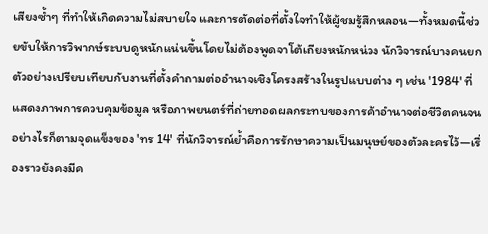เสียงซ้ำๆ ที่ทำให้เกิดความไม่สบายใจ และการตัดต่อที่ตั้งใจทำให้ผู้ชมรู้สึกหลอน—ทั้งหมดนี้ช่วยขับให้การวิพากษ์ระบบดูหนักแน่นขึ้นโดยไม่ต้องพูดจาโต้เถียงหนักหน่วง นักวิจารณ์บางคนยกตัวอย่างเปรียบเทียบกับงานที่ตั้งคำถามต่ออำนาจเชิงโครงสร้างในรูปแบบต่าง ๆ เช่น '1984' ที่แสดงภาพการควบคุมข้อมูล หรือภาพยนตร์ที่ถ่ายทอดผลกระทบของการค้าอำนาจต่อชีวิตคนจน อย่างไรก็ตามจุดแข็งของ 'ทร 14' ที่นักวิจารณ์ย้ำคือการรักษาความเป็นมนุษย์ของตัวละครไว้—เรื่องราวยังคงมีค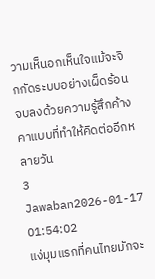วามเห็นอกเห็นใจแม้จะจิกกัดระบบอย่างเผ็ดร้อน จบลงด้วยความรู้สึกค้างคาแบบที่ทำให้คิดต่ออีกหลายวัน
3 Jawaban2026-01-17 01:54:02
แง่มุมแรกที่คนไทยมักจะ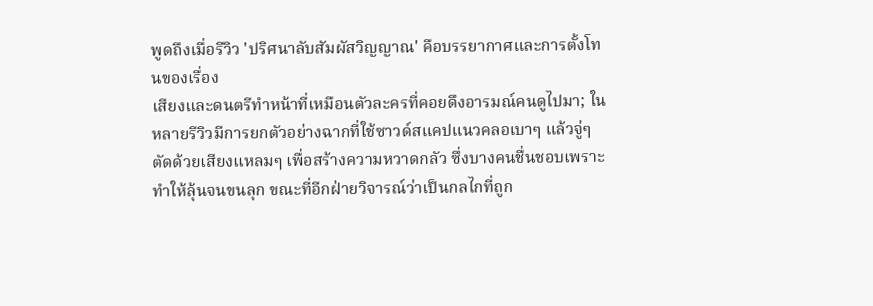พูดถึงเมื่อรีวิว 'ปริศนาลับสัมผัสวิญญาณ' คือบรรยากาศและการตั้งโทนของเรื่อง
เสียงและดนตรีทำหน้าที่เหมือนตัวละครที่คอยดึงอารมณ์คนดูไปมา; ในหลายรีวิวมีการยกตัวอย่างฉากที่ใช้ซาวด์สแคปแนวคลอเบาๆ แล้วจู่ๆ ตัดด้วยเสียงแหลมๆ เพื่อสร้างความหวาดกลัว ซึ่งบางคนชื่นชอบเพราะทำให้ลุ้นจนขนลุก ขณะที่อีกฝ่ายวิจารณ์ว่าเป็นกลไกที่ถูก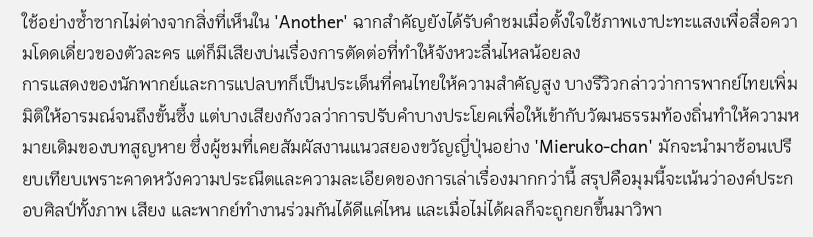ใช้อย่างซ้ำซากไม่ต่างจากสิ่งที่เห็นใน 'Another' ฉากสำคัญยังได้รับคำชมเมื่อตั้งใจใช้ภาพเงาปะทะแสงเพื่อสื่อความโดดเดี่ยวของตัวละคร แต่ก็มีเสียงบ่นเรื่องการตัดต่อที่ทำให้จังหวะลื่นไหลน้อยลง
การแสดงของนักพากย์และการแปลบทก็เป็นประเด็นที่คนไทยให้ความสำคัญสูง บางรีวิวกล่าวว่าการพากย์ไทยเพิ่มมิติให้อารมณ์จนถึงขั้นซึ้ง แต่บางเสียงกังวลว่าการปรับคำบางประโยคเพื่อให้เข้ากับวัฒนธรรมท้องถิ่นทำให้ความหมายเดิมของบทสูญหาย ซึ่งผู้ชมที่เคยสัมผัสงานแนวสยองขวัญญี่ปุ่นอย่าง 'Mieruko-chan' มักจะนำมาซ้อนเปรียบเทียบเพราะคาดหวังความประณีตและความละเอียดของการเล่าเรื่องมากกว่านี้ สรุปคือมุมนี้จะเน้นว่าองค์ประกอบศิลป์ทั้งภาพ เสียง และพากย์ทำงานร่วมกันได้ดีแค่ไหน และเมื่อไม่ได้ผลก็จะถูกยกขึ้นมาวิพา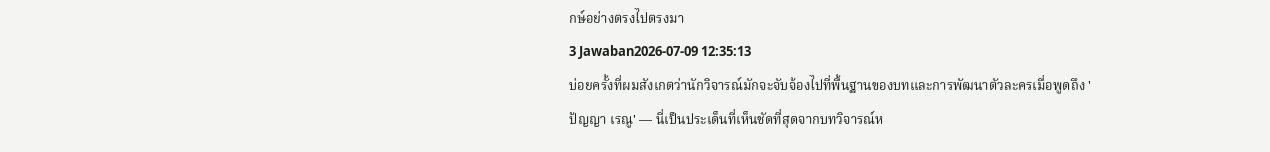กษ์อย่างตรงไปตรงมา
3 Jawaban2026-07-09 12:35:13
บ่อยครั้งที่ผมสังเกตว่านักวิจารณ์มักจะจับจ้องไปที่พื้นฐานของบทและการพัฒนาตัวละครเมื่อพูดถึง 'ปัญญา เรณู' — นี่เป็นประเด็นที่เห็นชัดที่สุดจากบทวิจารณ์ห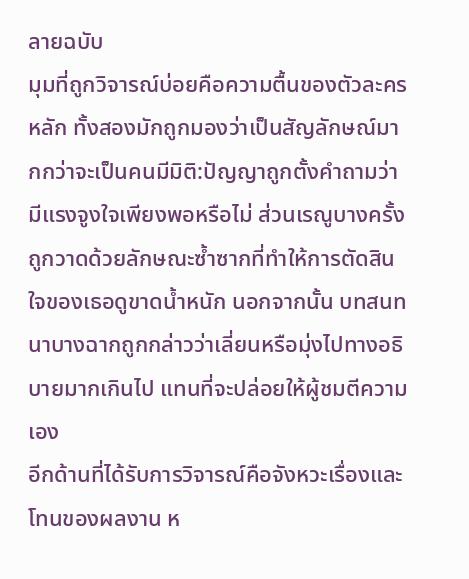ลายฉบับ
มุมที่ถูกวิจารณ์บ่อยคือความตื้นของตัวละครหลัก ทั้งสองมักถูกมองว่าเป็นสัญลักษณ์มากกว่าจะเป็นคนมีมิติ:ปัญญาถูกตั้งคำถามว่ามีแรงจูงใจเพียงพอหรือไม่ ส่วนเรณูบางครั้งถูกวาดด้วยลักษณะซ้ำซากที่ทำให้การตัดสินใจของเธอดูขาดน้ำหนัก นอกจากนั้น บทสนทนาบางฉากถูกกล่าวว่าเลี่ยนหรือมุ่งไปทางอธิบายมากเกินไป แทนที่จะปล่อยให้ผู้ชมตีความเอง
อีกด้านที่ได้รับการวิจารณ์คือจังหวะเรื่องและโทนของผลงาน ห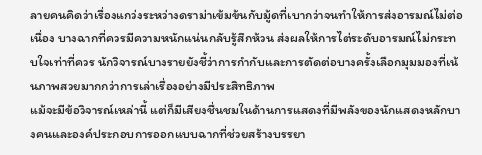ลายคนคิดว่าเรื่องแกว่งระหว่างดราม่าเข้มข้นกับมู้ดที่เบากว่าจนทำให้การส่งอารมณ์ไม่ต่อเนื่อง บางฉากที่ควรมีความหนักแน่นกลับรู้สึกห้วน ส่งผลให้การไต่ระดับอารมณ์ไม่กระทบใจเท่าที่ควร นักวิจารณ์บางรายยังชี้ว่าการกำกับและการตัดต่อบางครั้งเลือกมุมมองที่เน้นภาพสวยมากกว่าการเล่าเรื่องอย่างมีประสิทธิภาพ
แม้จะมีข้อวิจารณ์เหล่านี้ แต่ก็มีเสียงชื่นชมในด้านการแสดงที่มีพลังของนักแสดงหลักบางคนและองค์ประกอบการออกแบบฉากที่ช่วยสร้างบรรยา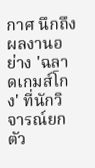กาศ นึกถึงผลงานอย่าง 'ฉลาดเกมส์โกง' ที่นักวิจารณ์ยกตัว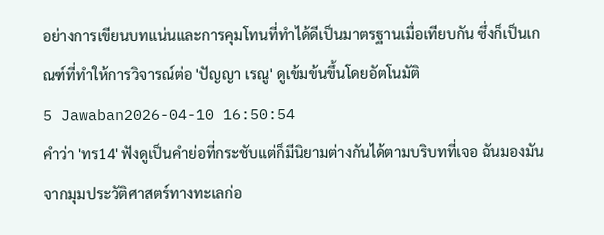อย่างการเขียนบทแน่นและการคุมโทนที่ทำได้ดีเป็นมาตรฐานเมื่อเทียบกัน ซึ่งก็เป็นเกณฑ์ที่ทำให้การวิจารณ์ต่อ 'ปัญญา เรณู' ดูเข้มข้นขึ้นโดยอัตโนมัติ
5 Jawaban2026-04-10 16:50:54
คำว่า 'ทร14' ฟังดูเป็นคำย่อที่กระชับแต่ก็มีนิยามต่างกันได้ตามบริบทที่เจอ ฉันมองมันจากมุมประวัติศาสตร์ทางทะเลก่อ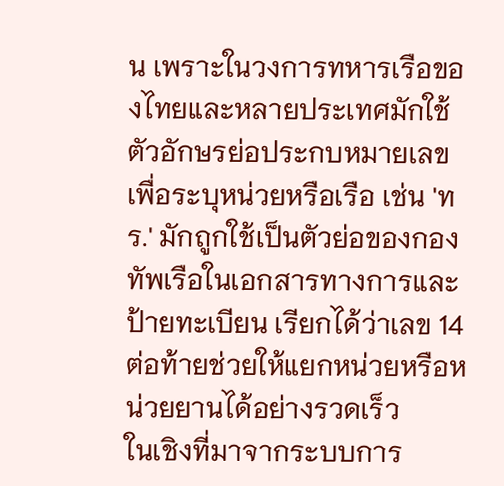น เพราะในวงการทหารเรือของไทยและหลายประเทศมักใช้ตัวอักษรย่อประกบหมายเลขเพื่อระบุหน่วยหรือเรือ เช่น 'ทร.' มักถูกใช้เป็นตัวย่อของกองทัพเรือในเอกสารทางการและป้ายทะเบียน เรียกได้ว่าเลข 14 ต่อท้ายช่วยให้แยกหน่วยหรือหน่วยยานได้อย่างรวดเร็ว
ในเชิงที่มาจากระบบการ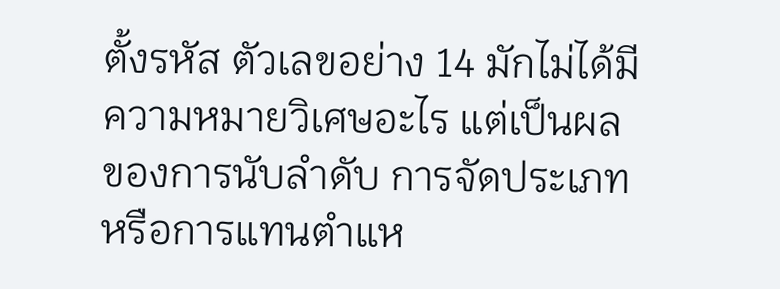ตั้งรหัส ตัวเลขอย่าง 14 มักไม่ได้มีความหมายวิเศษอะไร แต่เป็นผลของการนับลำดับ การจัดประเภท หรือการแทนตำแห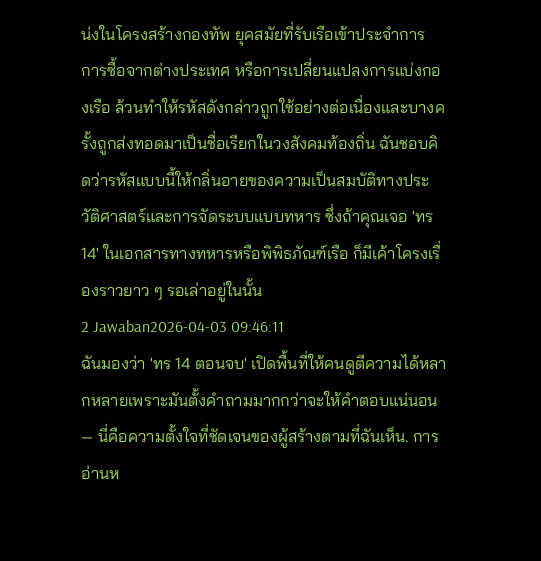น่งในโครงสร้างกองทัพ ยุคสมัยที่รับเรือเข้าประจำการ การซื้อจากต่างประเทศ หรือการเปลี่ยนแปลงการแบ่งกองเรือ ล้วนทำให้รหัสดังกล่าวถูกใช้อย่างต่อเนื่องและบางครั้งถูกส่งทอดมาเป็นชื่อเรียกในวงสังคมท้องถิ่น ฉันชอบคิดว่ารหัสแบบนี้ให้กลิ่นอายของความเป็นสมบัติทางประวัติศาสตร์และการจัดระบบแบบทหาร ซึ่งถ้าคุณเจอ 'ทร14' ในเอกสารทางทหารหรือพิพิธภัณฑ์เรือ ก็มีเค้าโครงเรื่องราวยาว ๆ รอเล่าอยู่ในนั้น
2 Jawaban2026-04-03 09:46:11
ฉันมองว่า 'ทร 14 ตอนจบ' เปิดพื้นที่ให้คนดูตีความได้หลากหลายเพราะมันตั้งคำถามมากกว่าจะให้คำตอบแน่นอน — นี่คือความตั้งใจที่ชัดเจนของผู้สร้างตามที่ฉันเห็น. การอ่านห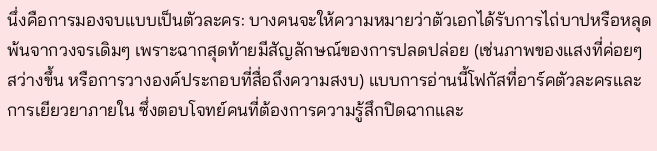นึ่งคือการมองจบแบบเป็นตัวละคร: บางคนจะให้ความหมายว่าตัวเอกได้รับการไถ่บาปหรือหลุดพ้นจากวงจรเดิมๆ เพราะฉากสุดท้ายมีสัญลักษณ์ของการปลดปล่อย (เช่นภาพของแสงที่ค่อยๆ สว่างขึ้น หรือการวางองค์ประกอบที่สื่อถึงความสงบ) แบบการอ่านนี้โฟกัสที่อาร์คตัวละครและการเยียวยาภายใน ซึ่งตอบโจทย์คนที่ต้องการความรู้สึกปิดฉากและ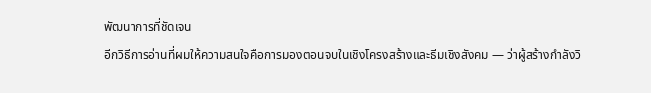พัฒนาการที่ชัดเจน
อีกวิธีการอ่านที่ผมให้ความสนใจคือการมองตอนจบในเชิงโครงสร้างและธีมเชิงสังคม — ว่าผู้สร้างกำลังวิ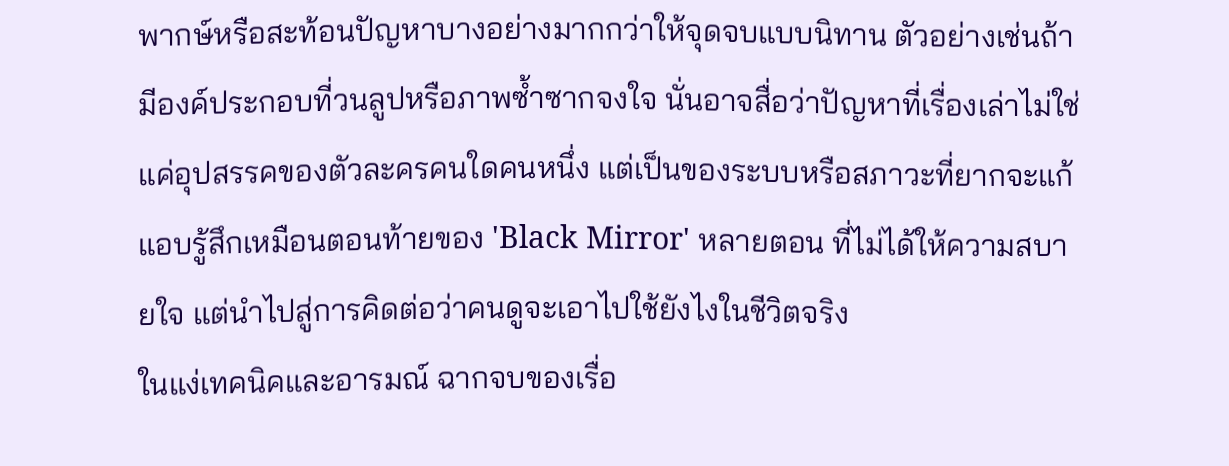พากษ์หรือสะท้อนปัญหาบางอย่างมากกว่าให้จุดจบแบบนิทาน ตัวอย่างเช่นถ้ามีองค์ประกอบที่วนลูปหรือภาพซ้ำซากจงใจ นั่นอาจสื่อว่าปัญหาที่เรื่องเล่าไม่ใช่แค่อุปสรรคของตัวละครคนใดคนหนึ่ง แต่เป็นของระบบหรือสภาวะที่ยากจะแก้ แอบรู้สึกเหมือนตอนท้ายของ 'Black Mirror' หลายตอน ที่ไม่ได้ให้ความสบายใจ แต่นำไปสู่การคิดต่อว่าคนดูจะเอาไปใช้ยังไงในชีวิตจริง
ในแง่เทคนิคและอารมณ์ ฉากจบของเรื่อ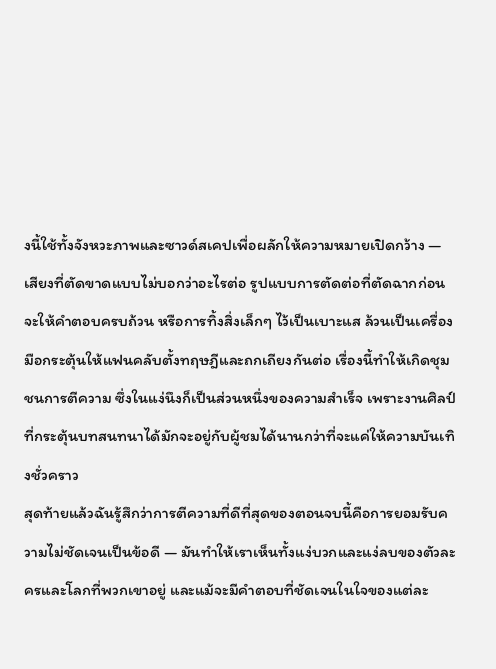งนี้ใช้ทั้งจังหวะภาพและซาวด์สเคปเพื่อผลักให้ความหมายเปิดกว้าง — เสียงที่ตัดขาดแบบไม่บอกว่าอะไรต่อ รูปแบบการตัดต่อที่ตัดฉากก่อนจะให้คำตอบครบถ้วน หรือการทิ้งสิ่งเล็กๆ ไว้เป็นเบาะแส ล้วนเป็นเครื่องมือกระตุ้นให้แฟนคลับตั้งทฤษฎีและถกเถียงกันต่อ เรื่องนี้ทำให้เกิดชุมชนการตีความ ซึ่งในแง่นึงก็เป็นส่วนหนึ่งของความสำเร็จ เพราะงานศิลป์ที่กระตุ้นบทสนทนาได้มักจะอยู่กับผู้ชมได้นานกว่าที่จะแค่ให้ความบันเทิงชั่วคราว
สุดท้ายแล้วฉันรู้สึกว่าการตีความที่ดีที่สุดของตอนจบนี้คือการยอมรับความไม่ชัดเจนเป็นข้อดี — มันทำให้เราเห็นทั้งแง่บวกและแง่ลบของตัวละครและโลกที่พวกเขาอยู่ และแม้จะมีคำตอบที่ชัดเจนในใจของแต่ละ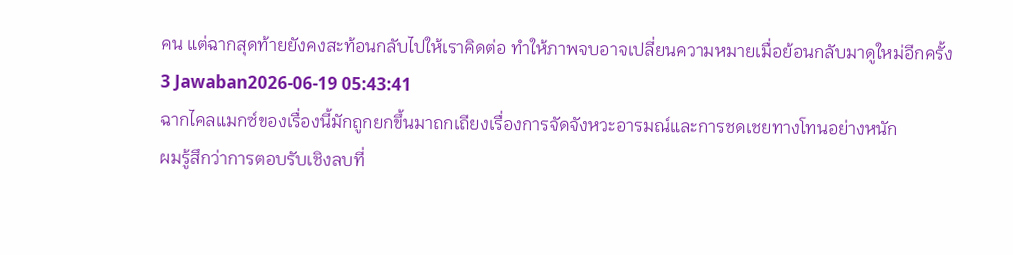คน แต่ฉากสุดท้ายยังคงสะท้อนกลับไปให้เราคิดต่อ ทำให้ภาพจบอาจเปลี่ยนความหมายเมื่อย้อนกลับมาดูใหม่อีกครั้ง
3 Jawaban2026-06-19 05:43:41
ฉากไคลแมกซ์ของเรื่องนี้มักถูกยกขึ้นมาถกเถียงเรื่องการจัดจังหวะอารมณ์และการชดเชยทางโทนอย่างหนัก
ผมรู้สึกว่าการตอบรับเชิงลบที่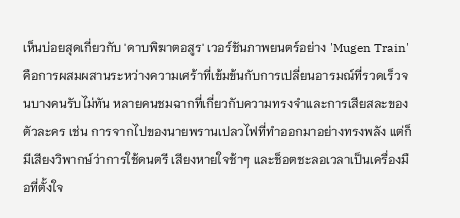เห็นบ่อยสุดเกี่ยวกับ 'ดาบพิฆาตอสูร' เวอร์ชันภาพยนตร์อย่าง 'Mugen Train' คือการผสมผสานระหว่างความเศร้าที่เข้มข้นกับการเปลี่ยนอารมณ์ที่รวดเร็วจนบางคนรับไม่ทัน หลายคนชมฉากที่เกี่ยวกับความทรงจำและการเสียสละของตัวละคร เช่น การจากไปของนายพรานเปลวไฟที่ทำออกมาอย่างทรงพลัง แต่ก็มีเสียงวิพากษ์ว่าการใช้ดนตรี เสียงหายใจช้าๆ และช็อตชะลอเวลาเป็นเครื่องมือที่ตั้งใจ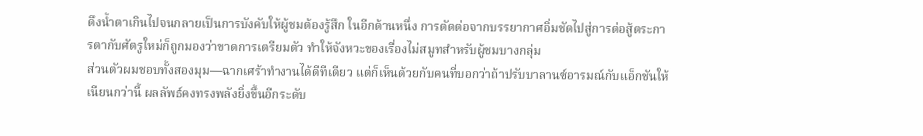ดึงน้ำตาเกินไปจนกลายเป็นการบังคับให้ผู้ชมต้องรู้สึก ในอีกด้านหนึ่ง การตัดต่อจากบรรยากาศอิ่มชัดไปสู่การต่อสู้ตระการตากับศัตรูใหม่ก็ถูกมองว่าขาดการเตรียมตัว ทำให้จังหวะของเรื่องไม่สมูทสำหรับผู้ชมบางกลุ่ม
ส่วนตัวผมชอบทั้งสองมุม—ฉากเศร้าทำงานได้ดีทีเดียว แต่ก็เห็นด้วยกับคนที่บอกว่าถ้าปรับบาลานซ์อารมณ์กับแอ็กชันให้เนียนกว่านี้ ผลลัพธ์คงทรงพลังยิ่งขึ้นอีกระดับ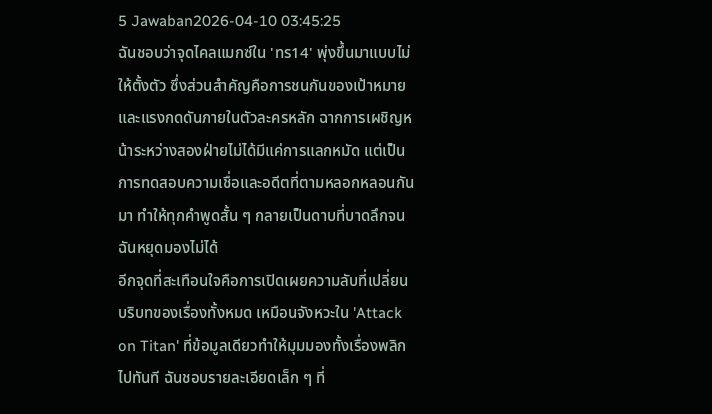5 Jawaban2026-04-10 03:45:25
ฉันชอบว่าจุดไคลแมกซ์ใน 'ทร14' พุ่งขึ้นมาแบบไม่ให้ตั้งตัว ซึ่งส่วนสำคัญคือการชนกันของเป้าหมายและแรงกดดันภายในตัวละครหลัก ฉากการเผชิญหน้าระหว่างสองฝ่ายไม่ได้มีแค่การแลกหมัด แต่เป็นการทดสอบความเชื่อและอดีตที่ตามหลอกหลอนกันมา ทำให้ทุกคำพูดสั้น ๆ กลายเป็นดาบที่บาดลึกจนฉันหยุดมองไม่ได้
อีกจุดที่สะเทือนใจคือการเปิดเผยความลับที่เปลี่ยนบริบทของเรื่องทั้งหมด เหมือนจังหวะใน 'Attack on Titan' ที่ข้อมูลเดียวทำให้มุมมองทั้งเรื่องพลิกไปทันที ฉันชอบรายละเอียดเล็ก ๆ ที่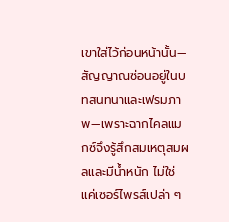เขาใส่ไว้ก่อนหน้านั้น—สัญญาณซ่อนอยู่ในบทสนทนาและเฟรมภาพ—เพราะฉากไคลแมกซ์จึงรู้สึกสมเหตุสมผลและมีน้ำหนัก ไม่ใช่แค่เซอร์ไพรส์เปล่า ๆ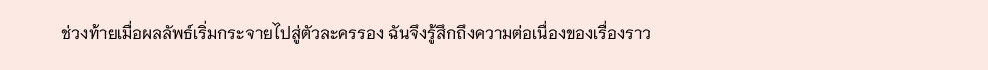ช่วงท้ายเมื่อผลลัพธ์เริ่มกระจายไปสู่ตัวละครรอง ฉันจึงรู้สึกถึงความต่อเนื่องของเรื่องราว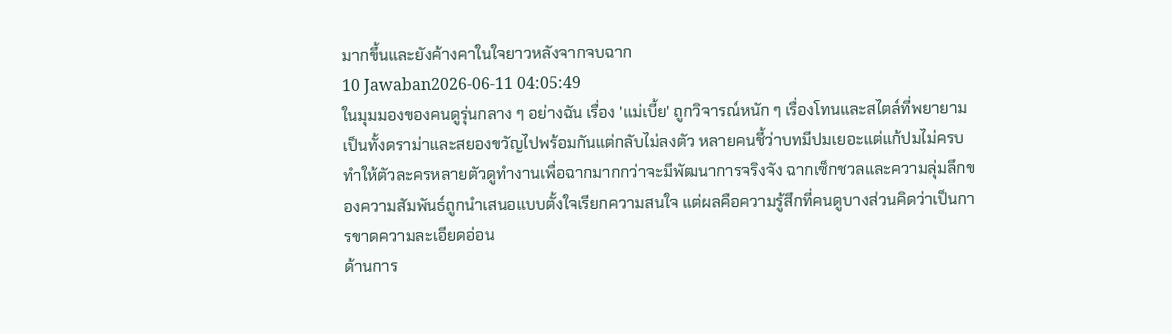มากขึ้นและยังค้างคาในใจยาวหลังจากจบฉาก
10 Jawaban2026-06-11 04:05:49
ในมุมมองของคนดูรุ่นกลาง ๆ อย่างฉัน เรื่อง 'แม่เบี้ย' ถูกวิจารณ์หนัก ๆ เรื่องโทนและสไตล์ที่พยายามเป็นทั้งดราม่าและสยองขวัญไปพร้อมกันแต่กลับไม่ลงตัว หลายคนชี้ว่าบทมีปมเยอะแต่แก้ปมไม่ครบ ทำให้ตัวละครหลายตัวดูทำงานเพื่อฉากมากกว่าจะมีพัฒนาการจริงจัง ฉากเซ็กชวลและความลุ่มลึกของความสัมพันธ์ถูกนำเสนอแบบตั้งใจเรียกความสนใจ แต่ผลคือความรู้สึกที่คนดูบางส่วนคิดว่าเป็นการขาดความละเอียดอ่อน
ด้านการ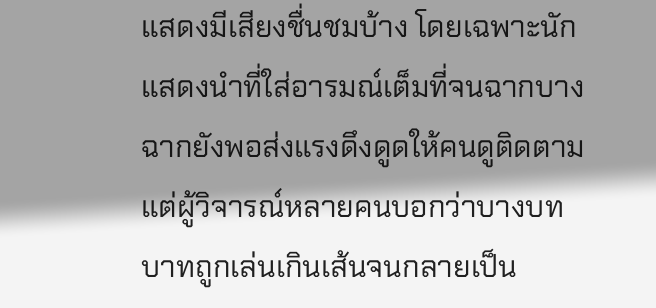แสดงมีเสียงชื่นชมบ้าง โดยเฉพาะนักแสดงนำที่ใส่อารมณ์เต็มที่จนฉากบางฉากยังพอส่งแรงดึงดูดให้คนดูติดตาม แต่ผู้วิจารณ์หลายคนบอกว่าบางบทบาทถูกเล่นเกินเส้นจนกลายเป็น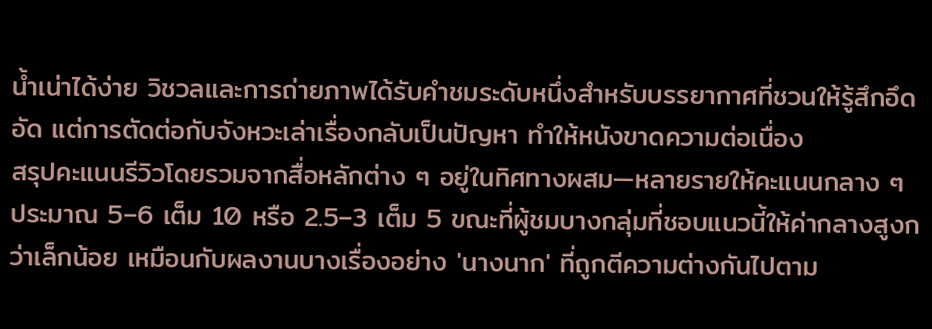น้ำเน่าได้ง่าย วิชวลและการถ่ายภาพได้รับคำชมระดับหนึ่งสำหรับบรรยากาศที่ชวนให้รู้สึกอึดอัด แต่การตัดต่อกับจังหวะเล่าเรื่องกลับเป็นปัญหา ทำให้หนังขาดความต่อเนื่อง
สรุปคะแนนรีวิวโดยรวมจากสื่อหลักต่าง ๆ อยู่ในทิศทางผสม—หลายรายให้คะแนนกลาง ๆ ประมาณ 5–6 เต็ม 10 หรือ 2.5–3 เต็ม 5 ขณะที่ผู้ชมบางกลุ่มที่ชอบแนวนี้ให้ค่ากลางสูงกว่าเล็กน้อย เหมือนกับผลงานบางเรื่องอย่าง 'นางนาก' ที่ถูกตีความต่างกันไปตาม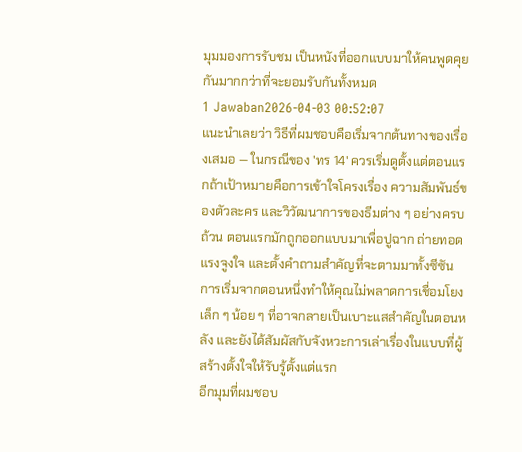มุมมองการรับชม เป็นหนังที่ออกแบบมาให้คนพูดคุยกันมากกว่าที่จะยอมรับกันทั้งหมด
1 Jawaban2026-04-03 00:52:07
แนะนำเลยว่า วิธีที่ผมชอบคือเริ่มจากต้นทางของเรื่องเสมอ — ในกรณีของ 'ทร 14' ควรเริ่มดูตั้งแต่ตอนแรกถ้าเป้าหมายคือการเข้าใจโครงเรื่อง ความสัมพันธ์ของตัวละคร และวิวัฒนาการของธีมต่าง ๆ อย่างครบถ้วน ตอนแรกมักถูกออกแบบมาเพื่อปูฉาก ถ่ายทอดแรงจูงใจ และตั้งคำถามสำคัญที่จะตามมาทั้งซีซัน การเริ่มจากตอนหนึ่งทำให้คุณไม่พลาดการเชื่อมโยงเล็ก ๆ น้อย ๆ ที่อาจกลายเป็นเบาะแสสำคัญในตอนหลัง และยังได้สัมผัสกับจังหวะการเล่าเรื่องในแบบที่ผู้สร้างตั้งใจให้รับรู้ตั้งแต่แรก
อีกมุมที่ผมชอบ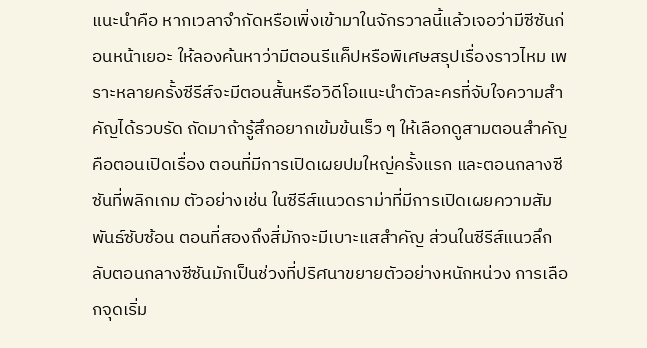แนะนำคือ หากเวลาจำกัดหรือเพิ่งเข้ามาในจักรวาลนี้แล้วเจอว่ามีซีซันก่อนหน้าเยอะ ให้ลองค้นหาว่ามีตอนรีแค็ปหรือพิเศษสรุปเรื่องราวไหม เพราะหลายครั้งซีรีส์จะมีตอนสั้นหรือวิดีโอแนะนำตัวละครที่จับใจความสำคัญได้รวบรัด ถัดมาถ้ารู้สึกอยากเข้มข้นเร็ว ๆ ให้เลือกดูสามตอนสำคัญคือตอนเปิดเรื่อง ตอนที่มีการเปิดเผยปมใหญ่ครั้งแรก และตอนกลางซีซันที่พลิกเกม ตัวอย่างเช่น ในซีรีส์แนวดราม่าที่มีการเปิดเผยความสัมพันธ์ซับซ้อน ตอนที่สองถึงสี่มักจะมีเบาะแสสำคัญ ส่วนในซีรีส์แนวลึกลับตอนกลางซีซันมักเป็นช่วงที่ปริศนาขยายตัวอย่างหนักหน่วง การเลือกจุดเริ่ม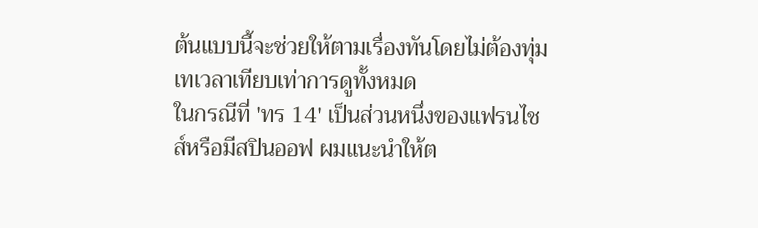ต้นแบบนี้จะช่วยให้ตามเรื่องทันโดยไม่ต้องทุ่มเทเวลาเทียบเท่าการดูทั้งหมด
ในกรณีที่ 'ทร 14' เป็นส่วนหนึ่งของแฟรนไชส์หรือมีสปินออฟ ผมแนะนำให้ต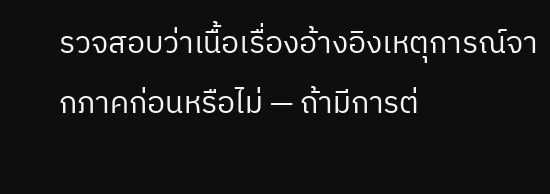รวจสอบว่าเนื้อเรื่องอ้างอิงเหตุการณ์จากภาคก่อนหรือไม่ — ถ้ามีการต่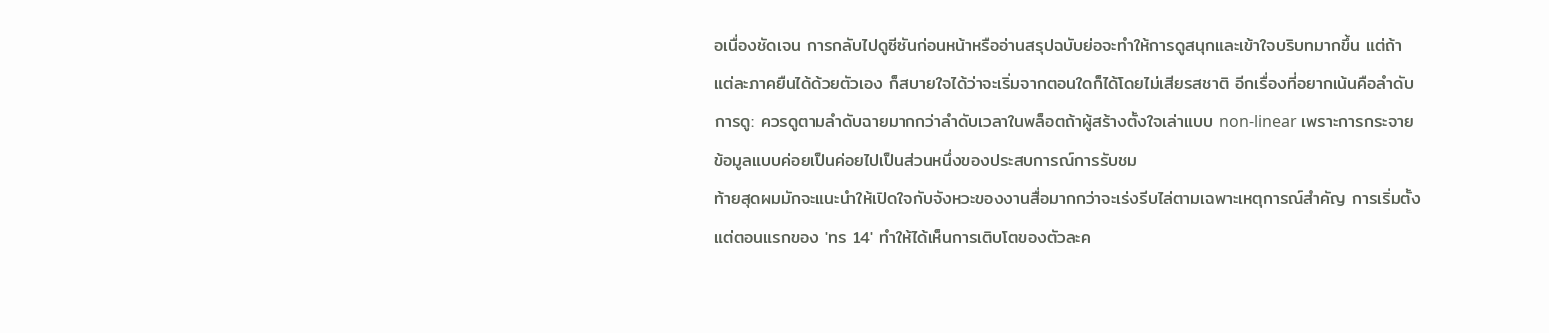อเนื่องชัดเจน การกลับไปดูซีซันก่อนหน้าหรืออ่านสรุปฉบับย่อจะทำให้การดูสนุกและเข้าใจบริบทมากขึ้น แต่ถ้าแต่ละภาคยืนได้ด้วยตัวเอง ก็สบายใจได้ว่าจะเริ่มจากตอนใดก็ได้โดยไม่เสียรสชาติ อีกเรื่องที่อยากเน้นคือลำดับการดู: ควรดูตามลำดับฉายมากกว่าลำดับเวลาในพล็อตถ้าผู้สร้างตั้งใจเล่าแบบ non-linear เพราะการกระจายข้อมูลแบบค่อยเป็นค่อยไปเป็นส่วนหนึ่งของประสบการณ์การรับชม
ท้ายสุดผมมักจะแนะนำให้เปิดใจกับจังหวะของงานสื่อมากกว่าจะเร่งรีบไล่ตามเฉพาะเหตุการณ์สำคัญ การเริ่มตั้งแต่ตอนแรกของ 'ทร 14' ทำให้ได้เห็นการเติบโตของตัวละค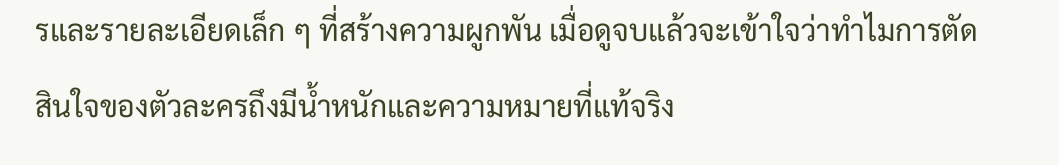รและรายละเอียดเล็ก ๆ ที่สร้างความผูกพัน เมื่อดูจบแล้วจะเข้าใจว่าทำไมการตัดสินใจของตัวละครถึงมีน้ำหนักและความหมายที่แท้จริง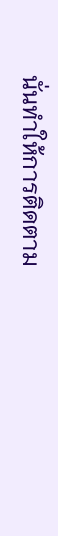นั่นทำให้การติดตาม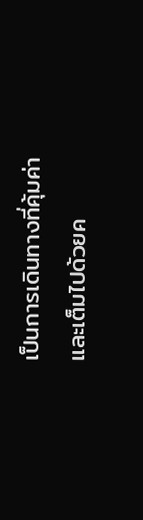เป็นการเดินทางที่คุ้มค่าและเต็มไปด้วยค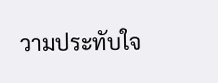วามประทับใจ